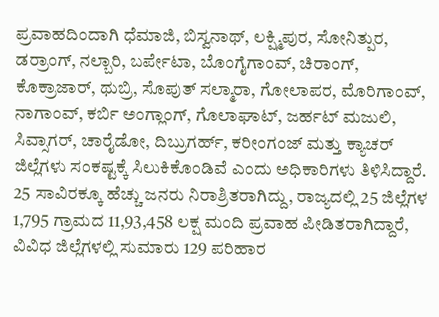ಪ್ರವಾಹದಿಂದಾಗಿ ಧೆಮಾಜಿ, ಬಿಸ್ವನಾಥ್, ಲಕ್ಷ್ಮಿಪುರ, ಸೋನಿತ್ಪುರ, ಡರ್ರಾಂಗ್, ನಲ್ಬಾರಿ, ಬರ್ಪೇಟಾ, ಬೊಂಗೈಗಾಂವ್, ಚಿರಾಂಗ್, ಕೊಕ್ರಾಜಾರ್, ಥುಬ್ರಿ, ಸೊಪುತ್ ಸಲ್ಮಾರಾ, ಗೋಲಾಪರ, ಮೊರಿಗಾಂವ್, ನಾಗಾಂವ್, ಕರ್ಬಿ ಅಂಗ್ಲಾಂಗ್, ಗೊಲಾಘಾಟ್, ಜರ್ಹಟ್ ಮಜುಲಿ, ಸಿವ್ಸಾಗರ್, ಚಾರೈಡೋ, ದಿಬ್ರುಗರ್ಹ್, ಕರೀಂಗಂಜ್ ಮತ್ತು ಕ್ಯಾಚರ್ ಜಿಲ್ಲೆಗಳು ಸಂಕಷ್ಟಕ್ಕೆ ಸಿಲುಕಿಕೊಂಡಿವೆ ಎಂದು ಅಧಿಕಾರಿಗಳು ತಿಳಿಸಿದ್ದಾರೆ.
25 ಸಾವಿರಕ್ಕೂ ಹೆಚ್ಚು ಜನರು ನಿರಾಶ್ರಿತರಾಗಿದ್ದು, ರಾಜ್ಯದಲ್ಲಿ 25 ಜಿಲ್ಲೆಗಳ 1,795 ಗ್ರಾಮದ 11,93,458 ಲಕ್ಷ ಮಂದಿ ಪ್ರವಾಹ ಪೀಡಿತರಾಗಿದ್ದಾರೆ, ವಿವಿಧ ಜಿಲ್ಲೆಗಳಲ್ಲಿ ಸುಮಾರು 129 ಪರಿಹಾರ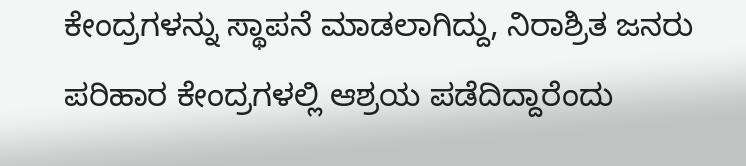ಕೇಂದ್ರಗಳನ್ನು ಸ್ಥಾಪನೆ ಮಾಡಲಾಗಿದ್ದು, ನಿರಾಶ್ರಿತ ಜನರು ಪರಿಹಾರ ಕೇಂದ್ರಗಳಲ್ಲಿ ಆಶ್ರಯ ಪಡೆದಿದ್ದಾರೆಂದು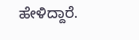ಹೇಳಿದ್ದಾರೆ.